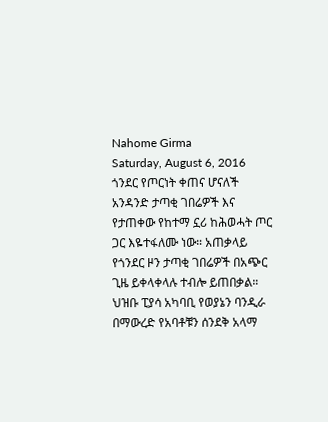Nahome Girma
Saturday, August 6, 2016
ጎንደር የጦርነት ቀጠና ሆናለች
አንዳንድ ታጣቂ ገበሬዎች እና የታጠቀው የከተማ ኗሪ ከሕወሓት ጦር ጋር እዬተፋለሙ ነው። አጠቃላይ የጎንደር ዞን ታጣቂ ገበሬዎች በአጭር ጊዜ ይቀላቀላሉ ተብሎ ይጠበቃል። ህዝቡ ፒያሳ አካባቢ የወያኔን ባንዲራ በማውረድ የአባቶቹን ሰንደቅ አላማ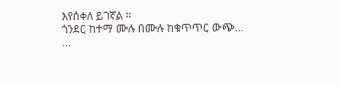እየሰቀለ ይገኛል ።
ጎንደር ከተማ ሙሉ በሙሉ ከቁጥጥር ውጭ…
...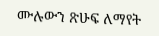ሙሉውን ጽሁፍ ለማየት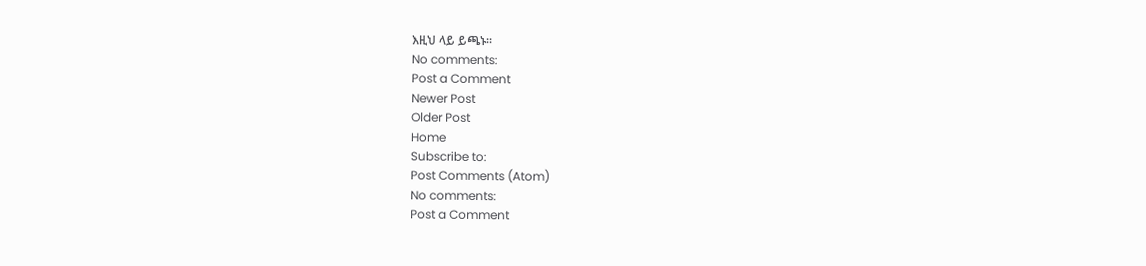እዚህ ላይ ይጫኑ።
No comments:
Post a Comment
Newer Post
Older Post
Home
Subscribe to:
Post Comments (Atom)
No comments:
Post a Comment